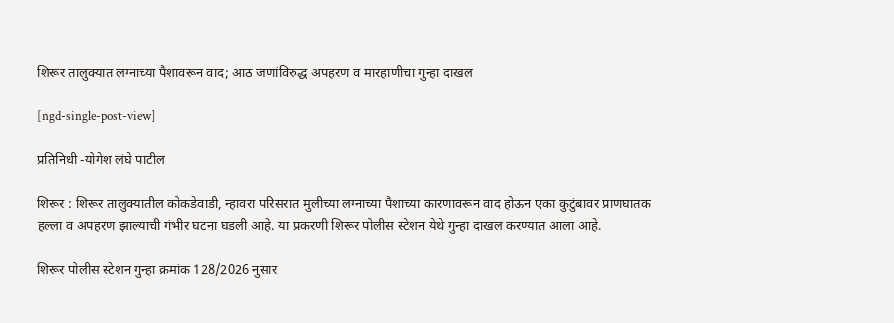शिरूर तालुक्यात लग्नाच्या पैशावरून वाद; आठ जणांविरुद्ध अपहरण व मारहाणीचा गुन्हा दाखल

[ngd-single-post-view]

प्रतिनिधी -योगेश लंघे पाटील

शिरूर : शिरूर तालुक्यातील कोकडेवाडी, न्हावरा परिसरात मुलीच्या लग्नाच्या पैशाच्या कारणावरून वाद होऊन एका कुटुंबावर प्राणघातक हल्ला व अपहरण झाल्याची गंभीर घटना घडली आहे. या प्रकरणी शिरूर पोलीस स्टेशन येथे गुन्हा दाखल करण्यात आला आहे.

शिरूर पोलीस स्टेशन गुन्हा क्रमांक 128/2026 नुसार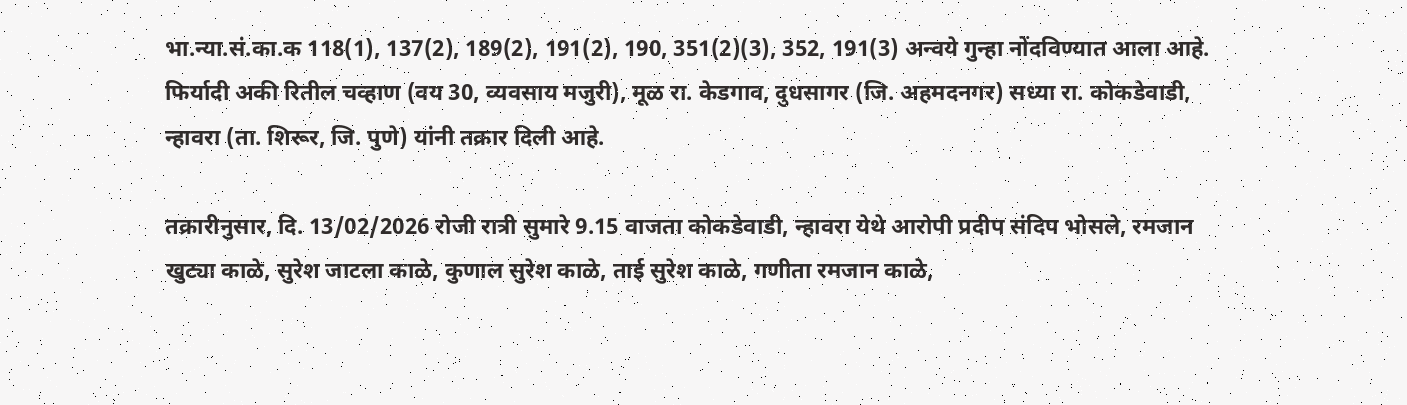भा.न्या.सं.का.क 118(1), 137(2), 189(2), 191(2), 190, 351(2)(3), 352, 191(3) अन्वये गुन्हा नोंदविण्यात आला आहे. फिर्यादी अकी रितील चव्हाण (वय 30, व्यवसाय मजुरी), मूळ रा. केडगाव, दुधसागर (जि. अहमदनगर) सध्या रा. कोकडेवाडी, न्हावरा (ता. शिरूर, जि. पुणे) यांनी तक्रार दिली आहे.

तक्रारीनुसार, दि. 13/02/2026 रोजी रात्री सुमारे 9.15 वाजता कोकडेवाडी, न्हावरा येथे आरोपी प्रदीप संदिप भोसले, रमजान खुट्या काळे, सुरेश जाटला काळे, कुणाल सुरेश काळे, ताई सुरेश काळे, गणीता रमजान काळे,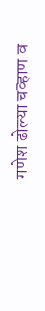गणेश ढोल्या चव्हाण व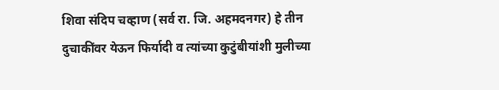शिवा संदिप चव्हाण (सर्व रा. जि. अहमदनगर) हे तीन दुचाकींवर येऊन फिर्यादी व त्यांच्या कुटुंबीयांशी मुलीच्या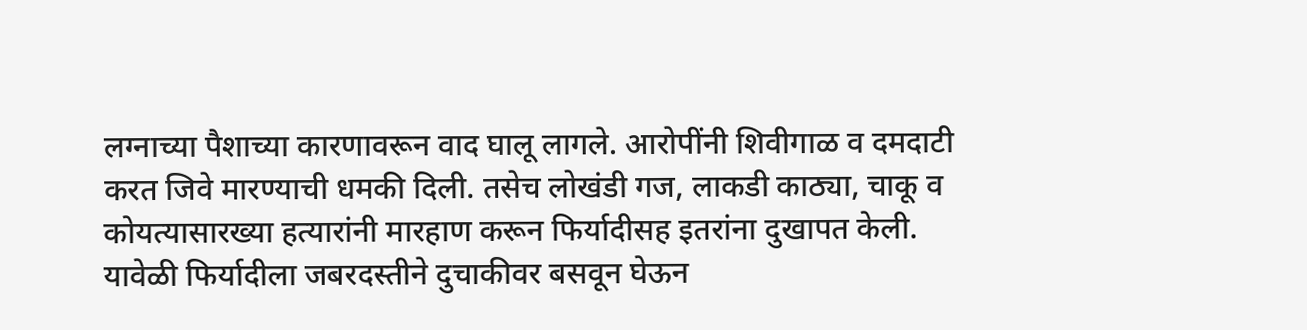लग्नाच्या पैशाच्या कारणावरून वाद घालू लागले. आरोपींनी शिवीगाळ व दमदाटी करत जिवे मारण्याची धमकी दिली. तसेच लोखंडी गज, लाकडी काठ्या, चाकू व कोयत्यासारख्या हत्यारांनी मारहाण करून फिर्यादीसह इतरांना दुखापत केली. यावेळी फिर्यादीला जबरदस्तीने दुचाकीवर बसवून घेऊन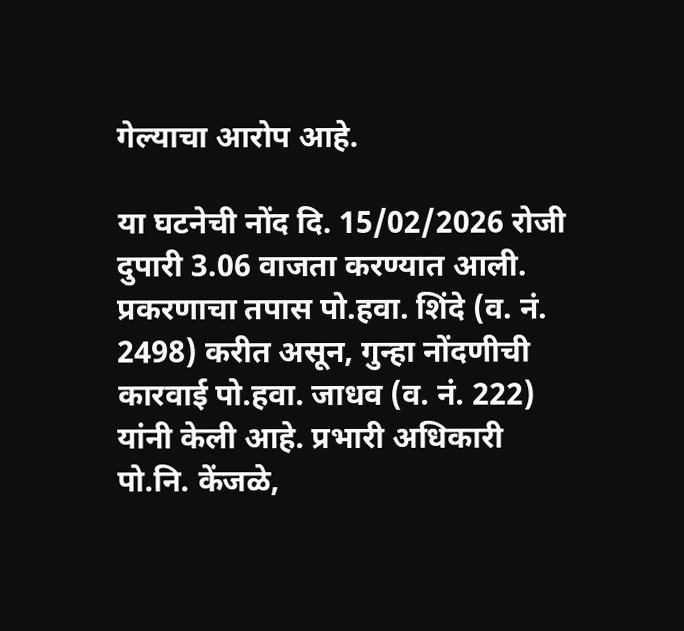गेल्याचा आरोप आहे.

या घटनेची नोंद दि. 15/02/2026 रोजी दुपारी 3.06 वाजता करण्यात आली. प्रकरणाचा तपास पो.हवा. शिंदे (व. नं. 2498) करीत असून, गुन्हा नोंदणीची कारवाई पो.हवा. जाधव (व. नं. 222) यांनी केली आहे. प्रभारी अधिकारी पो.नि. केंजळे,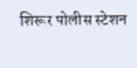शिरूर पोलीस स्टेशन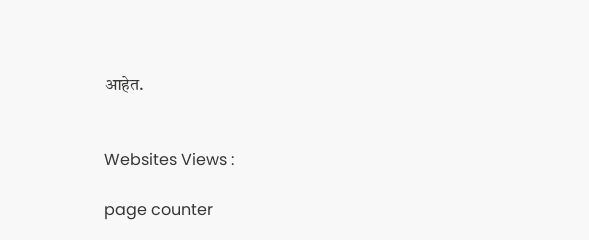आहेत.


Websites Views :

page counter